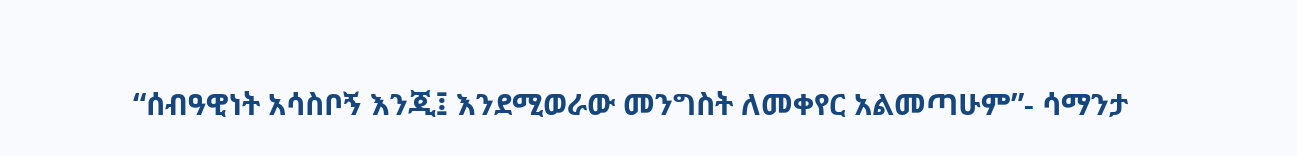“ሰብዓዊነት አሳስቦኝ እንጂ፤ እንደሚወራው መንግስት ለመቀየር አልመጣሁም”- ሳማንታ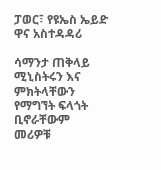ፓወር፣ የዩኤስ ኤይድ ዋና አስተዳዳሪ

ሳማንታ ጠቅላይ ሚኒስትሩን እና ምክትላቸውን የማግኘት ፍላጎት ቢኖራቸውም መሪዎቹ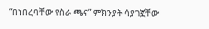“በነበረባቸው የስራ ጫና” ምክንያት ሳያገኟቸው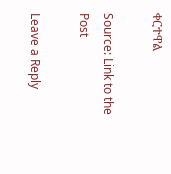ቀርተዋል

Source: Link to the Post

Leave a Reply